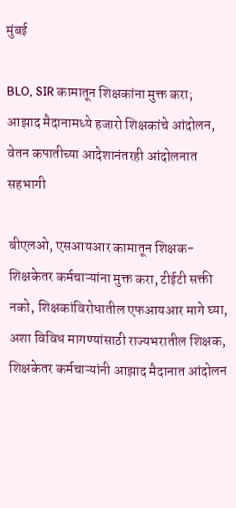मुंबई

BLO, SIR कामातून शिक्षकांना मुक्त करा; आझाद मैदानामध्ये हजारो शिक्षकांचे आंदोलन, वेतन कपातीच्या आदेशानंतरही आंदोलनात सहभागी

बीएलओ, एसआयआर कामातून शिक्षक-शिक्षकेतर कर्मचाऱ्यांना मुक्त करा, टीईटी सक्ती नको, शिक्षकांविरोधातील एफआयआर मागे घ्या, अशा विविध मागण्यांसाठी राज्यभरातील शिक्षक, शिक्षकेतर कर्मचाऱ्यांनी आझाद मैदानात आंदोलन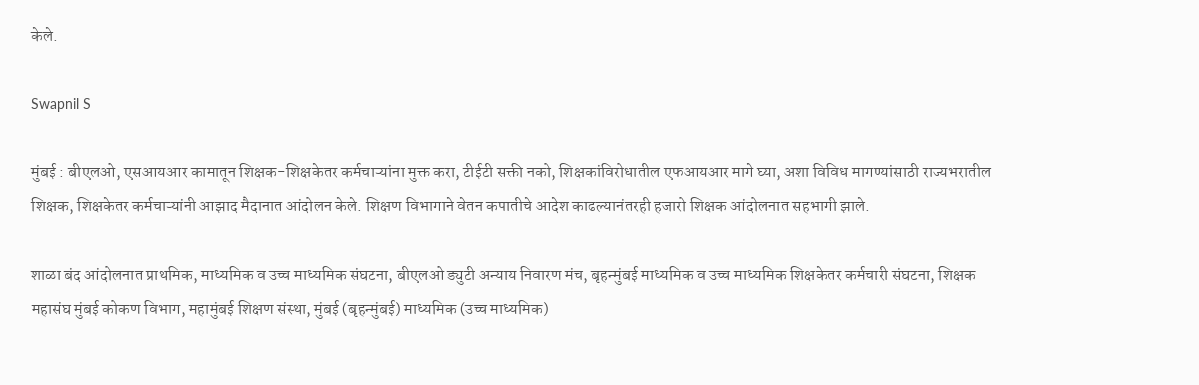केले.

Swapnil S

मुंबई : बीएलओ, एसआयआर कामातून शिक्षक-शिक्षकेतर कर्मचाऱ्यांना मुक्त करा, टीईटी सक्ती नको, शिक्षकांविरोधातील एफआयआर मागे घ्या, अशा विविध मागण्यांसाठी राज्यभरातील शिक्षक, शिक्षकेतर कर्मचाऱ्यांनी आझाद मैदानात आंदोलन केले. शिक्षण विभागाने वेतन कपातीचे आदेश काढल्यानंतरही हजारो शिक्षक आंदोलनात सहभागी झाले.

शाळा बंद आंदोलनात प्राथमिक, माध्यमिक व उच्च माध्यमिक संघटना, बीएलओ ड्युटी अन्याय निवारण मंच, बृहन्मुंबई माध्यमिक व उच्च माध्यमिक शिक्षकेतर कर्मचारी संघटना, शिक्षक महासंघ मुंबई कोकण विभाग, महामुंबई शिक्षण संस्था, मुंबई (बृहन्मुंबई) माध्यमिक (उच्च माध्यमिक)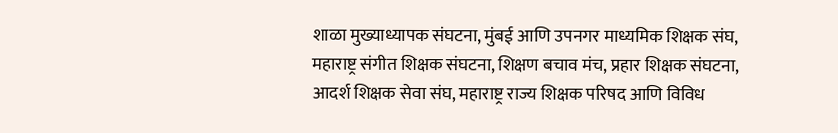शाळा मुख्याध्यापक संघटना, मुंबई आणि उपनगर माध्यमिक शिक्षक संघ, महाराष्ट्र संगीत शिक्षक संघटना, शिक्षण बचाव मंच, प्रहार शिक्षक संघटना, आदर्श शिक्षक सेवा संघ, महाराष्ट्र राज्य शिक्षक परिषद आणि विविध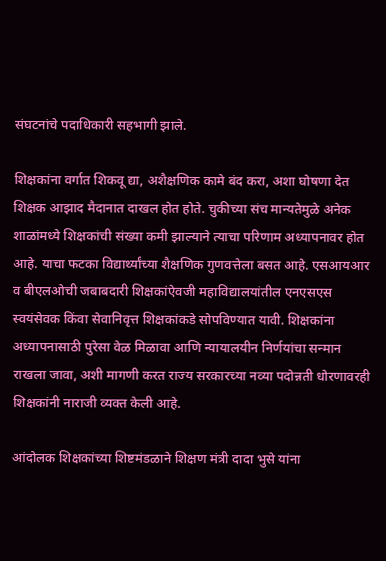संघटनांचे पदाधिकारी सहभागी झाले.

शिक्षकांना वर्गात शिकवू द्या, अशैक्षणिक कामे बंद करा, अशा घोषणा देत शिक्षक आझाद मैदानात दाखल होत होते. चुकीच्या संच मान्यतेमुळे अनेक शाळांमध्ये शिक्षकांची संख्या कमी झाल्याने त्याचा परिणाम अध्यापनावर होत आहे. याचा फटका विद्यार्थ्यांच्या शैक्षणिक गुणवत्तेला बसत आहे. एसआयआर व बीएलओची जबाबदारी शिक्षकांऐवजी महाविद्यालयांतील एनएसएस स्वयंसेवक किंवा सेवानिवृत्त शिक्षकांकडे सोपविण्यात यावी. शिक्षकांना अध्यापनासाठी पुरेसा वेळ मिळावा आणि न्यायालयीन निर्णयांचा सन्मान राखला जावा, अशी मागणी करत राज्य सरकारच्या नव्या पदोन्नती धोरणावरही शिक्षकांनी नाराजी व्यक्त केली आहे.

आंदोलक शिक्षकांच्या शिष्टमंडळाने शिक्षण मंत्री दादा भुसे यांना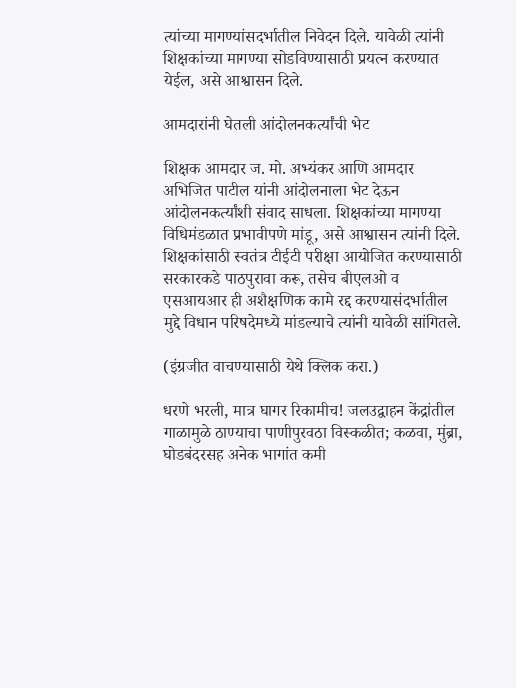त्यांच्या मागण्यांसदर्भातील निवेदन दिले. यावेळी त्यांनी शिक्षकांच्या मागण्या सोडविण्यासाठी प्रयत्न करण्यात येईल, असे आश्वासन दिले.

आमदारांनी घेतली आंदोलनकर्त्यांची भेट

शिक्षक आमदार ज. मो. अभ्यंकर आणि आमदार अभिजित पाटील यांनी आंदोलनाला भेट देऊन आंदोलनकर्त्यांशी संवाद साधला. शिक्षकांच्या मागण्या विधिमंडळात प्रभावीपणे मांडू, असे आश्वासन त्यांनी दिले. शिक्षकांसाठी स्वतंत्र टीईटी परीक्षा आयोजित करण्यासाठी सरकारकडे पाठपुरावा करू, तसेच बीएलओ व एसआयआर ही अशैक्षणिक कामे रद्द करण्यासंदर्भातील मुद्दे विधान परिषदेमध्ये मांडल्याचे त्यांनी यावेळी सांगितले.

(इंग्रजीत वाचण्यासाठी येथे क्लिक करा.)

धरणे भरली, मात्र घागर रिकामीच! जलउद्वाहन केंद्रांतील गाळामुळे ठाण्याचा पाणीपुरवठा विस्कळीत; कळवा, मुंब्रा, घोडबंदरसह अनेक भागांत कमी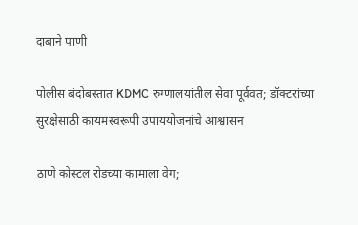दाबाने पाणी

पोलीस बंदोबस्तात KDMC रुग्णालयांतील सेवा पूर्ववत; डॉक्टरांच्या सुरक्षेसाठी कायमस्वरूपी उपाययोजनांचे आश्वासन

ठाणे कोस्टल रोडच्या कामाला वेग;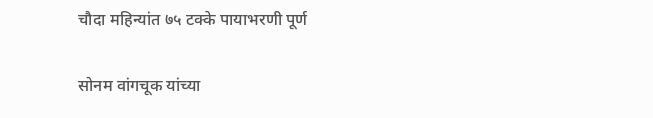चौदा महिन्यांत ७५ टक्के पायाभरणी पूर्ण

सोनम वांगचूक यांच्या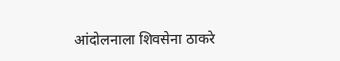आंदोलनाला शिवसेना ठाकरे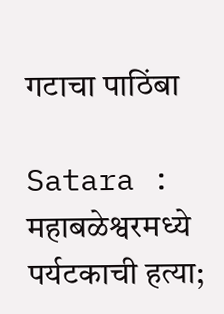गटाचा पाठिंबा

Satara : महाबळेश्वरमध्ये पर्यटकाची हत्या;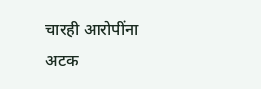चारही आरोपींना अटक